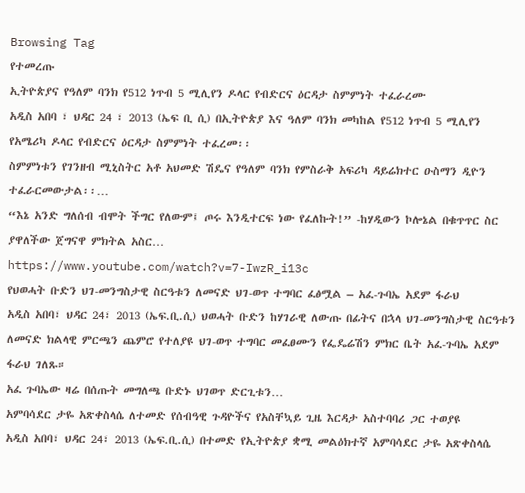Browsing Tag
የተመረጡ
ኢትዮጵያና የዓለም ባንክ የ512 ነጥብ 5 ሚሊየን ዶላር የብድርና ዕርዳታ ስምምነት ተፈራረሙ
አዲስ አበባ ፣ ህዳር 24 ፣ 2013 (ኤፍ ቢ ሲ) በኢትዮጵያ እና ዓለም ባንክ መካከል የ512 ነጥብ 5 ሚሊየን የአሜሪካ ዶላር የብድርና ዕርዳታ ስምምነት ተፈረመ፡፡
ስምምነቱን የገንዘብ ሚኒስትር አቶ አህመድ ሽዴና የዓለም ባንክ የምስራቅ አፍሪካ ዳይሬክተር ዑስማን ዲዮን ተፈራርመውታል፡፡…
“እኔ አንድ ግለሰብ ብሞት ችግር የለውም፤ ጦሩ እንዲተርፍ ነው የፈለኩት!” -ከሃዲውን ኮሎኔል በቁጥጥር ስር ያዋለችው ጀግናዋ ምክትል አስር…
https://www.youtube.com/watch?v=7-IwzR_i13c
የህወሓት ቡድን ህገ-መንግስታዊ ስርዓቱን ለመናድ ህገ-ወጥ ተግባር ፈፅሟል – አፈ-ጉባኤ አደም ፋራህ
አዲስ አበባ፣ ህዳር 24፣ 2013 (ኤፍ.ቢ.ሲ) ህወሓት ቡድን ከሃገራዊ ለውጡ በፊትና በኋላ ህገ-መንግስታዊ ስርዓቱን ለመናድ ክልላዊ ምርጫን ጨምሮ የተለያዩ ህገ-ወጥ ተግባር መፈፀሙን የፌዴሬሽን ምክር ቤት አፈ-ጉባኤ አደም ፋራህ ገለጹ።
አፈ ጉባኤው ዛሬ በሰጡት መግለጫ ቡድኑ ህገወጥ ድርጊቱን…
አምባሳደር ታዬ አጽቀስላሴ ለተመድ የሰብዓዊ ጉዳዮችና የአስቸኳይ ጊዜ እርዳታ አስተባባሪ ጋር ተወያዩ
አዲስ አበባ፣ ህዳር 24፣ 2013 (ኤፍ.ቢ.ሲ) በተመድ የኢትዮጵያ ቋሚ መልዕክተኛ አምባሳደር ታዬ አጽቀስላሴ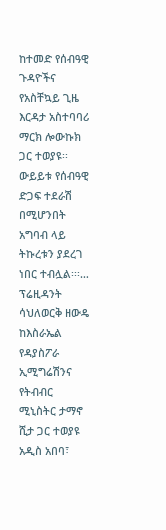ከተመድ የሰብዓዊ ጉዳዮችና የአስቸኳይ ጊዜ እርዳታ አስተባባሪ ማርክ ሎውኩክ ጋር ተወያዩ፡፡
ውይይቱ የሰብዓዊ ድጋፍ ተደራሽ በሚሆንበት አግባብ ላይ ትኩረቱን ያደረገ ነበር ተብሏል፡፡፡…
ፕሬዚዳንት ሳህለወርቅ ዘውዴ ከእስራኤል የዳያስፖራ ኢሚግሬሽንና የትብብር ሚኒስትር ታማኖ ሺታ ጋር ተወያዩ
አዲስ አበባ፣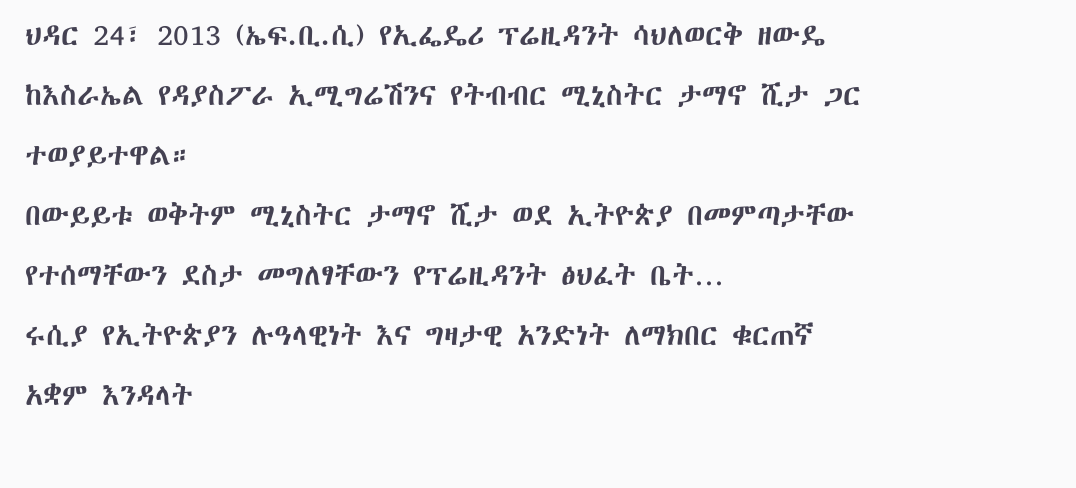ህዳር 24፣ 2013 (ኤፍ.ቢ.ሲ) የኢፌዴሪ ፕሬዚዳንት ሳህለወርቅ ዘውዴ ከእስራኤል የዳያስፖራ ኢሚግሬሽንና የትብብር ሚኒስትር ታማኖ ሺታ ጋር ተወያይተዋል።
በውይይቱ ወቅትም ሚኒስትር ታማኖ ሺታ ወደ ኢትዮጵያ በመምጣታቸው የተሰማቸውን ደስታ መግለፃቸውን የፕሬዚዳንት ፅህፈት ቤት…
ሩሲያ የኢትዮጵያን ሉዓላዊነት እና ግዛታዊ አንድነት ለማክበር ቁርጠኛ አቋም እንዳላት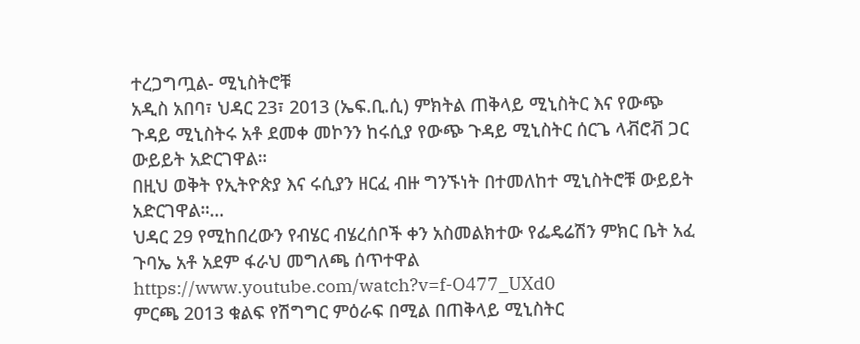ተረጋግጧል- ሚኒስትሮቹ
አዲስ አበባ፣ ህዳር 23፣ 2013 (ኤፍ.ቢ.ሲ) ምክትል ጠቅላይ ሚኒስትር እና የውጭ ጉዳይ ሚኒስትሩ አቶ ደመቀ መኮንን ከሩሲያ የውጭ ጉዳይ ሚኒስትር ሰርጌ ላቭሮቭ ጋር ውይይት አድርገዋል።
በዚህ ወቅት የኢትዮጵያ እና ሩሲያን ዘርፈ ብዙ ግንኙነት በተመለከተ ሚኒስትሮቹ ውይይት አድርገዋል።…
ህዳር 29 የሚከበረውን የብሄር ብሄረሰቦች ቀን አስመልክተው የፌዴሬሽን ምክር ቤት አፈ ጉባኤ አቶ አደም ፋራህ መግለጫ ሰጥተዋል
https://www.youtube.com/watch?v=f-O477_UXd0
ምርጫ 2013 ቁልፍ የሽግግር ምዕራፍ በሚል በጠቅላይ ሚኒስትር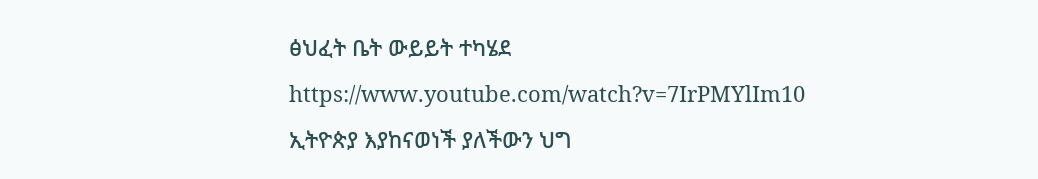ፅህፈት ቤት ውይይት ተካሄደ
https://www.youtube.com/watch?v=7IrPMYlIm10
ኢትዮጵያ እያከናወነች ያለችውን ህግ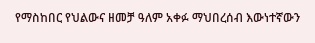የማስከበር የህልውና ዘመቻ ዓለም አቀፉ ማህበረሰብ እውነተኛውን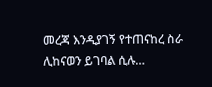መረጃ እንዲያገኝ የተጠናከረ ስራ ሊከናወን ይገባል ሲሉ…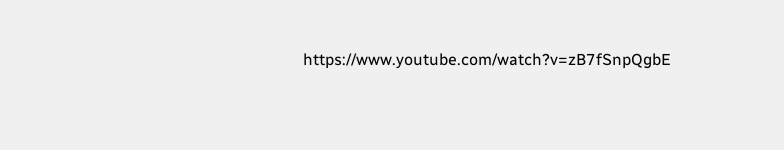https://www.youtube.com/watch?v=zB7fSnpQgbE